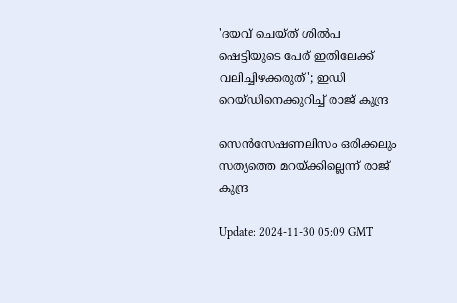'ദയവ് ചെയ്ത് ശില്‍പ ഷെട്ടിയുടെ പേര് ഇതിലേക്ക് വലിച്ചിഴക്കരുത്'; ഇഡി റെയ്ഡിനെക്കുറിച്ച് രാജ് കുന്ദ്ര

സെൻസേഷണലിസം ഒരിക്കലും സത്യത്തെ മറയ്ക്കില്ലെന്ന് രാജ് കുന്ദ്ര

Update: 2024-11-30 05:09 GMT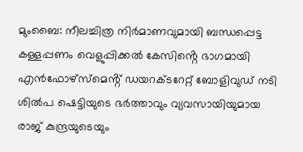മുംബൈ: നീലച്ചിത്ര നിര്‍മാണവുമായി ബന്ധപ്പെട്ട കള്ളപ്പണം വെളുപ്പിക്കൽ കേസിൻ്റെ ഭാഗമായി എൻഫോഴ്‌സ്‌മെൻ്റ് ഡയറക്ടറേറ്റ് ബോളിവുഡ് നടി ശിൽപ ഷെട്ടിയുടെ ഭർത്താവും വ്യവസായിയുമായ രാജ് കുന്ദ്രയുടെയും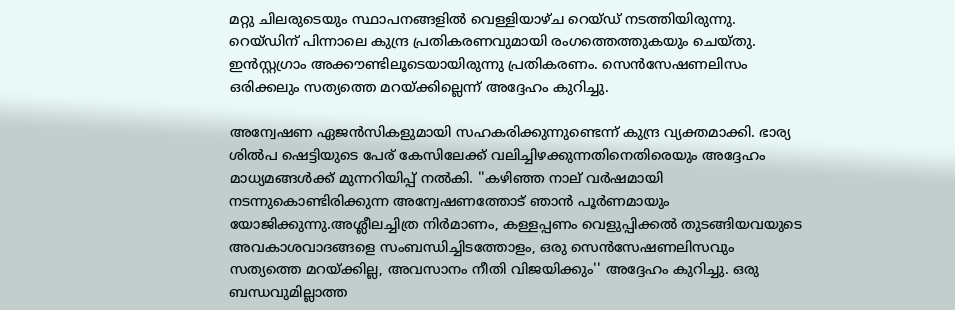മറ്റു ചിലരുടെയും സ്ഥാപനങ്ങളിൽ വെള്ളിയാഴ്ച റെയ്ഡ് നടത്തിയിരുന്നു. റെയ്ഡിന് പിന്നാലെ കുന്ദ്ര പ്രതികരണവുമായി രംഗത്തെത്തുകയും ചെയ്തു. ഇന്‍സ്റ്റഗ്രാം അക്കൗണ്ടിലൂടെയായിരുന്നു പ്രതികരണം. സെൻസേഷണലിസം ഒരിക്കലും സത്യത്തെ മറയ്ക്കില്ലെന്ന് അദ്ദേഹം കുറിച്ചു.

അന്വേഷണ ഏജൻസികളുമായി സഹകരിക്കുന്നുണ്ടെന്ന് കുന്ദ്ര വ്യക്തമാക്കി. ഭാര്യ ശിൽപ ഷെട്ടിയുടെ പേര് കേസിലേക്ക് വലിച്ചിഴക്കുന്നതിനെതിരെയും അദ്ദേഹം മാധ്യമങ്ങൾക്ക് മുന്നറിയിപ്പ് നൽകി. ''കഴിഞ്ഞ നാല് വർഷമായി നടന്നുകൊണ്ടിരിക്കുന്ന അന്വേഷണത്തോട് ഞാൻ പൂർണമായും യോജിക്കുന്നു.അശ്ലീലച്ചിത്ര നിര്‍മാണം, കള്ളപ്പണം വെളുപ്പിക്കല്‍ തുടങ്ങിയവയുടെ അവകാശവാദങ്ങളെ സംബന്ധിച്ചിടത്തോളം, ഒരു സെൻസേഷണലിസവും സത്യത്തെ മറയ്ക്കില്ല, അവസാനം നീതി വിജയിക്കും'' അദ്ദേഹം കുറിച്ചു. ഒരു ബന്ധവുമില്ലാത്ത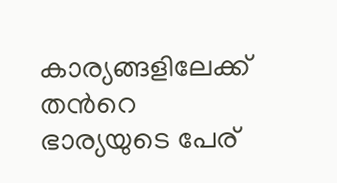കാര്യങ്ങളിലേക്ക് തന്‍റെ ഭാര്യയുടെ പേര്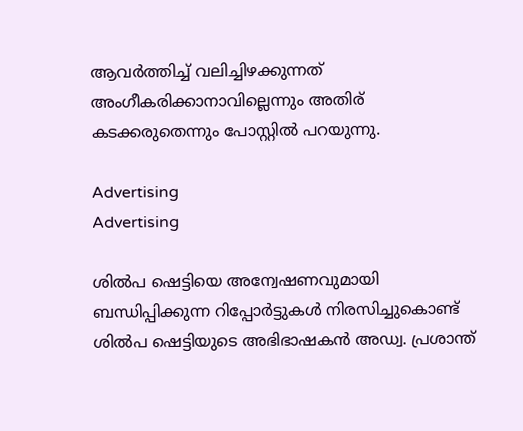ആവര്‍ത്തിച്ച് വലിച്ചിഴക്കുന്നത് അംഗീകരിക്കാനാവില്ലെന്നും അതിര് കടക്കരുതെന്നും പോസ്റ്റില്‍ പറയുന്നു.

Advertising
Advertising

ശിൽപ ഷെട്ടിയെ അന്വേഷണവുമായി ബന്ധിപ്പിക്കുന്ന റിപ്പോർട്ടുകൾ നിരസിച്ചുകൊണ്ട് ശിൽപ ഷെട്ടിയുടെ അഭിഭാഷകൻ അഡ്വ. പ്രശാന്ത്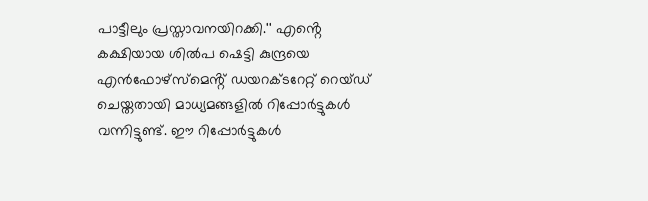പാട്ടീലും പ്രസ്താവനയിറക്കി.'' എൻ്റെ കക്ഷിയായ ശിൽപ ഷെട്ടി കുന്ദ്രയെ എൻഫോഴ്സ്മെൻ്റ് ഡയറക്ടറേറ്റ് റെയ്ഡ് ചെയ്തതായി മാധ്യമങ്ങളിൽ റിപ്പോർട്ടുകൾ വന്നിട്ടുണ്ട്. ഈ റിപ്പോർട്ടുകൾ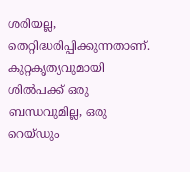ശരിയല്ല, തെറ്റിദ്ധരിപ്പിക്കുന്നതാണ്. കുറ്റകൃത്യവുമായി ശില്‍പക്ക് ഒരു ബന്ധവുമില്ല, ഒരു റെയ്ഡും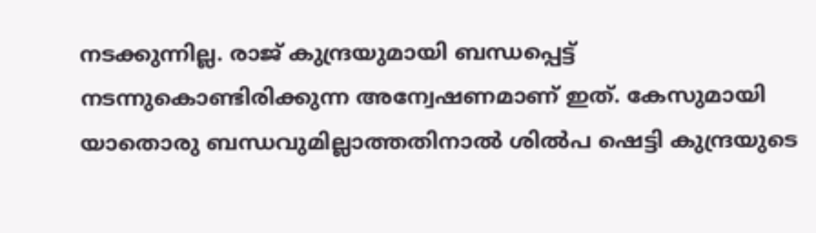നടക്കുന്നില്ല. രാജ് കുന്ദ്രയുമായി ബന്ധപ്പെട്ട് നടന്നുകൊണ്ടിരിക്കുന്ന അന്വേഷണമാണ് ഇത്. കേസുമായി യാതൊരു ബന്ധവുമില്ലാത്തതിനാൽ ശിൽപ ഷെട്ടി കുന്ദ്രയുടെ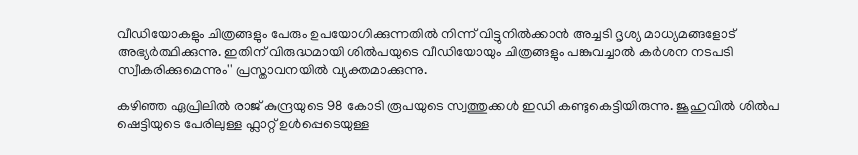വീഡിയോകളും ചിത്രങ്ങളും പേരും ഉപയോഗിക്കുന്നതിൽ നിന്ന് വിട്ടുനിൽക്കാൻ അച്ചടി ദൃശ്യ മാധ്യമങ്ങളോട് അഭ്യർത്ഥിക്കുന്നു. ഇതിന് വിരുദ്ധമായി ശില്‍പയുടെ വീഡിയോയും ചിത്രങ്ങളും പങ്കുവച്ചാല്‍ കര്‍ശന നടപടി സ്വീകരിക്കുമെന്നും'' പ്രസ്താവനയില്‍ വ്യക്തമാക്കുന്നു.

കഴിഞ്ഞ ഏപ്രിലില്‍ രാജ് കുന്ദ്രയുടെ 98 കോടി രൂപയുടെ സ്വത്തുക്കള്‍ ഇഡി കണ്ടുകെട്ടിയിരുന്നു. ജൂഹുവില്‍ ശില്‍പ ഷെട്ടിയുടെ പേരിലുള്ള ഫ്ലാറ്റ് ഉള്‍പ്പെടെയുള്ള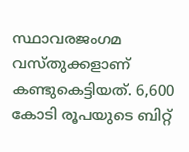സ്ഥാവരജംഗമ വസ്തുക്കളാണ് കണ്ടുകെട്ടിയത്. 6,600 കോടി രൂപയുടെ ബിറ്റ്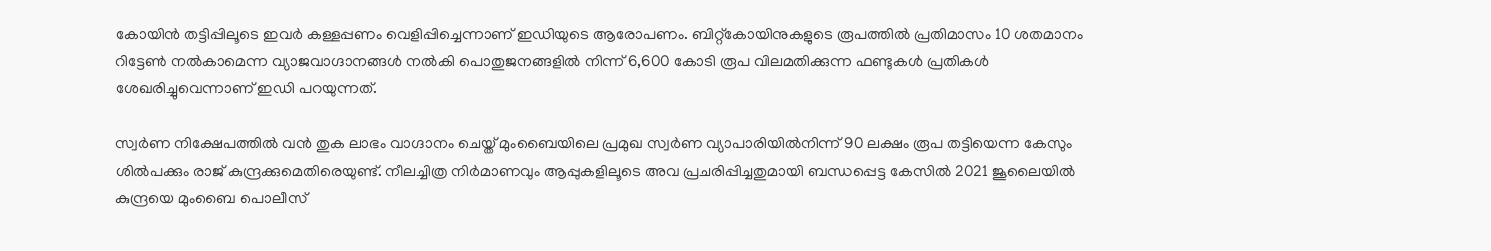കോയിൻ തട്ടിപ്പിലൂടെ ഇവർ കള്ളപ്പണം വെളിപ്പിച്ചെന്നാണ് ഇഡിയുടെ ആരോപണം. ബിറ്റ്കോയിനുകളുടെ രൂപത്തിൽ പ്രതിമാസം 10 ശതമാനം റിട്ടേൺ നൽകാമെന്ന വ്യാജവാഗ്ദാനങ്ങൾ നൽകി പൊതുജനങ്ങളിൽ നിന്ന് 6,600 കോടി രൂപ വിലമതിക്കുന്ന ഫണ്ടുകൾ പ്രതികൾ ശേഖരിച്ചുവെന്നാണ് ഇഡി പറയുന്നത്.

സ്വര്‍ണ നിക്ഷേപത്തില്‍ വന്‍ തുക ലാഭം വാഗ്ദാനം ചെയ്ത് മുംബൈയിലെ പ്രമുഖ സ്വര്‍ണ വ്യാപാരിയില്‍നിന്ന് 90 ലക്ഷം രൂപ തട്ടിയെന്ന കേസും ശില്‍പക്കും രാജ് കുന്ദ്രക്കുമെതിരെയുണ്ട്. നീലച്ചിത്ര നിര്‍മാണവും ആപ്പുകളിലൂടെ അവ പ്രചരിപ്പിച്ചതുമായി ബന്ധപ്പെട്ട കേസില്‍ 2021 ജൂലൈയില്‍ കുന്ദ്രയെ മുംബൈ പൊലീസ്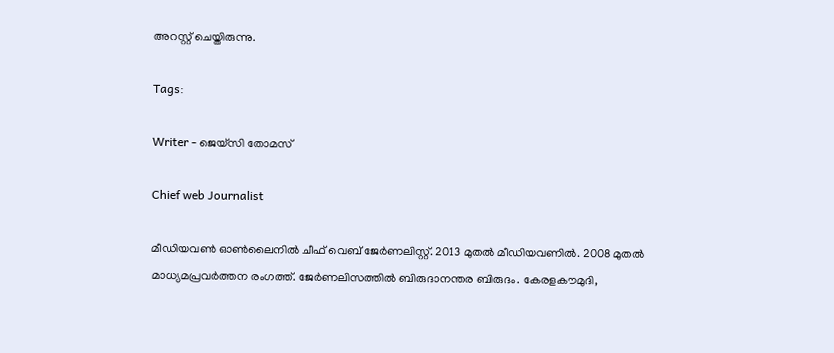അറസ്റ്റ് ചെയ്തിരുന്നു.

Tags:

Writer - ജെയ്സി തോമസ്

Chief web Journalist

മീഡിയവൺ ഓൺലൈനിൽ ചീഫ് വെബ് ജേർണലിസ്റ്റ്. 2013 മുതൽ മീഡിയവണിൽ. 2008 മുതൽ മാധ്യമപ്രവർത്തന രംഗത്ത്. ജേർണലിസത്തിൽ ബിരുദാനന്തര ബിരുദം. കേരളകൗമുദി,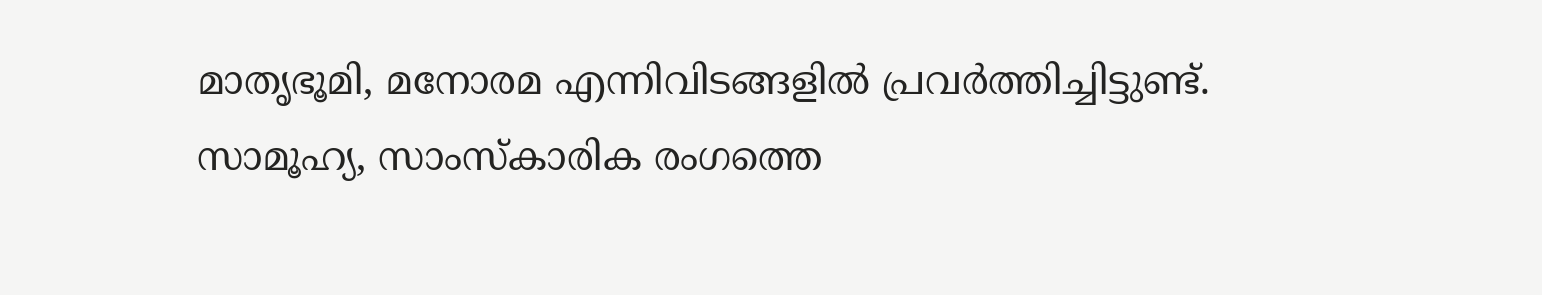മാതൃഭൂമി, മനോരമ എന്നിവിടങ്ങളിൽ പ്രവർത്തിച്ചിട്ടുണ്ട്. സാമൂഹ്യ, സാംസ്‌കാരിക രംഗത്തെ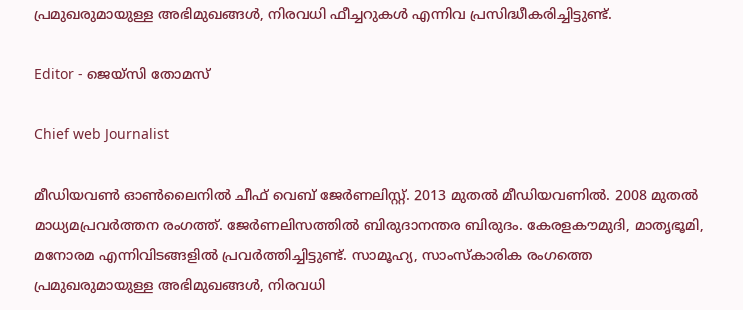പ്രമുഖരുമായുള്ള അഭിമുഖങ്ങൾ, നിരവധി ഫീച്ചറുകൾ എന്നിവ പ്രസിദ്ധീകരിച്ചിട്ടുണ്ട്.

Editor - ജെയ്സി തോമസ്

Chief web Journalist

മീഡിയവൺ ഓൺലൈനിൽ ചീഫ് വെബ് ജേർണലിസ്റ്റ്. 2013 മുതൽ മീഡിയവണിൽ. 2008 മുതൽ മാധ്യമപ്രവർത്തന രംഗത്ത്. ജേർണലിസത്തിൽ ബിരുദാനന്തര ബിരുദം. കേരളകൗമുദി, മാതൃഭൂമി, മനോരമ എന്നിവിടങ്ങളിൽ പ്രവർത്തിച്ചിട്ടുണ്ട്. സാമൂഹ്യ, സാംസ്‌കാരിക രംഗത്തെ പ്രമുഖരുമായുള്ള അഭിമുഖങ്ങൾ, നിരവധി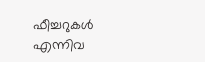ഫീച്ചറുകൾ എന്നിവ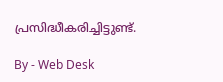പ്രസിദ്ധീകരിച്ചിട്ടുണ്ട്.

By - Web Desk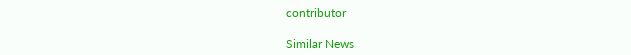contributor

Similar News